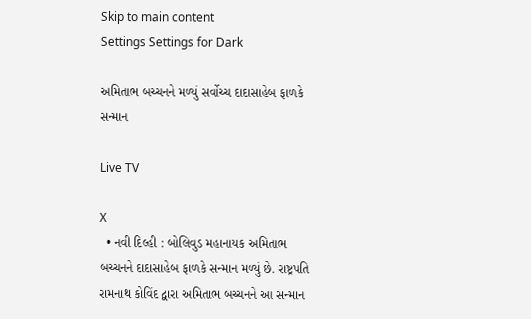Skip to main content
Settings Settings for Dark

અમિતાભ બચ્ચનને મળ્યું સર્વોચ્ચ દાદાસાહેબ ફાળકે સન્માન

Live TV

X
  • નવી દિલ્હી : બોલિવુડ મહાનાયક અમિતાભ બચ્ચનને દાદાસાહેબ ફાળકે સન્માન મળ્યું છે. રાષ્ટ્રપતિ રામનાથ કોવિંદ દ્વારા અમિતાભ બચ્ચનને આ સન્માન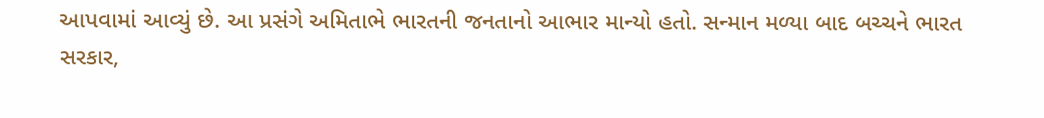આપવામાં આવ્યું છે. આ પ્રસંગે અમિતાભે ભારતની જનતાનો આભાર માન્યો હતો. સન્માન મળ્યા બાદ બચ્ચને ભારત સરકાર,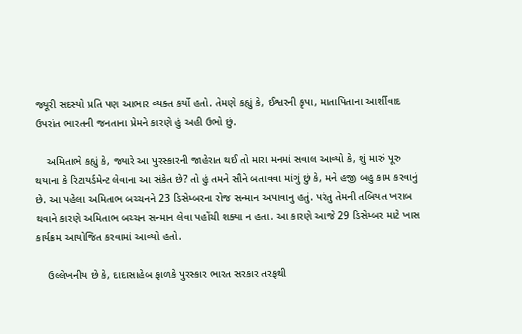જ્યૂરી સદસ્યો પ્રતિ પણ આભાર વ્યક્ત કર્યો હતો. તેમણે કહ્યું કે, ઈશ્વરની કૃપા, માતાપિતાના આર્શીવાદ ઉપરાંત ભારતની જનતાના પ્રેમને કારણે હું અહી ઉભો છું.

    અમિતાભે કહ્યું કે, જ્યારે આ પુરસ્કારની જાહેરાત થઈ તો મારા મનમાં સવાલ આવ્યો કે, શું મારું પૂરુ થયાના કે રિટાયર્ડમેન્ટ લેવાના આ સંકેત છે? તો હું તમને સૌને બતાવવા માંગું છું કે, મને હજી બહુ કામ કરવાનું છે. આ પહેલા અમિતાભ બચ્ચનને 23 ડિસેમ્બરના રોજ સન્માન અપાવાનુ હતું. પરંતુ તેમની તબિયત ખરાબ થવાને કારણે અમિતાભ બચ્ચન સન્માન લેવા પહોંચી શક્યા ન હતા. આ કારણે આજે 29 ડિસેમ્બર માટે ખાસ કાર્યક્રમ આયોજિત કરવામાં આવ્યો હતો.

    ઉલ્લેખનીય છે કે, દાદાસાહેબ ફાળકે પુરસ્કાર ભારત સરકાર તરફથી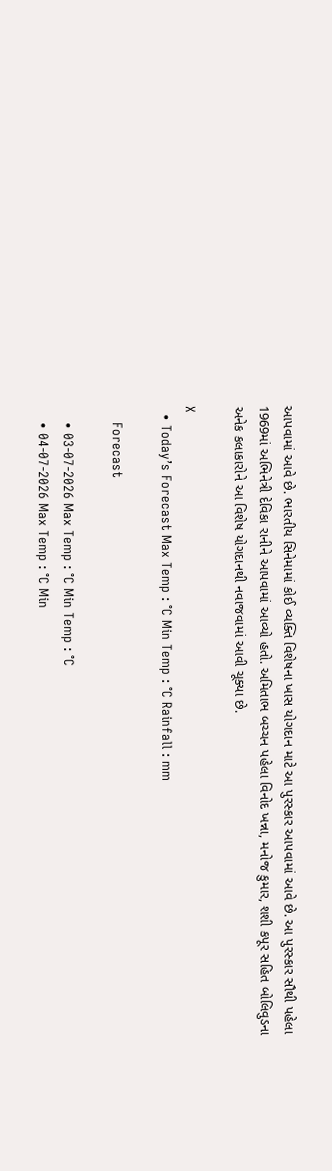આપવામાં આવે છે. ભારતીય સિનેમામાં કોઈ વ્યક્તિ વિશેષના ખાસ યોગદાન માટે આ પુરસ્કાર આપવામાં આવે છે. આ પુરસ્કાર સૌથી પહેલા 1969માં અભિનેત્રી દેવિકા રાનીને આપવામાં આવ્યો હતો. અમિતાભ બચ્ચન પહેલા વિનોદ ખન્ના, મનોજ કુમાર, શશી કપૂર સહિત બોલિવુડના અનેક કલાકારોને આ વિશેષ યોગદાનથી નવાજવામાં આવી ચૂક્યા છે.

X
  • Today’s Forecast Max Temp : °C Min Temp : °C Rainfall : mm

    Forecast

    • 03-07-2026 Max Temp : °C Min Temp : °C
    • 04-07-2026 Max Temp : °C Min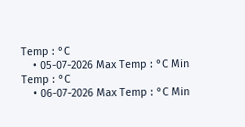Temp : °C
    • 05-07-2026 Max Temp : °C Min Temp : °C
    • 06-07-2026 Max Temp : °C Min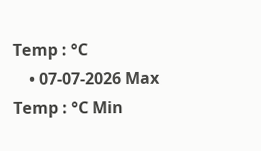Temp : °C
    • 07-07-2026 Max Temp : °C Min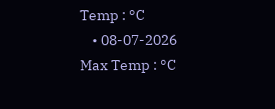Temp : °C
    • 08-07-2026 Max Temp : °C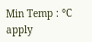Min Temp : °C
apply